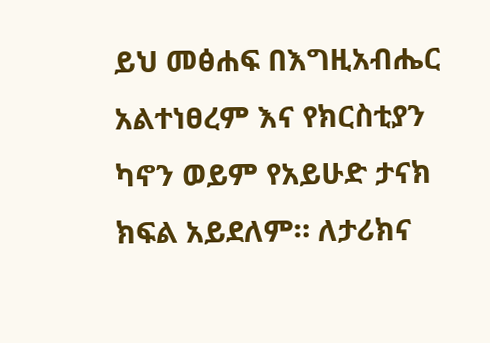ይህ መፅሐፍ በእግዚአብሔር አልተነፀረም እና የክርስቲያን ካኖን ወይም የአይሁድ ታናክ ክፍል አይደለም። ለታሪክና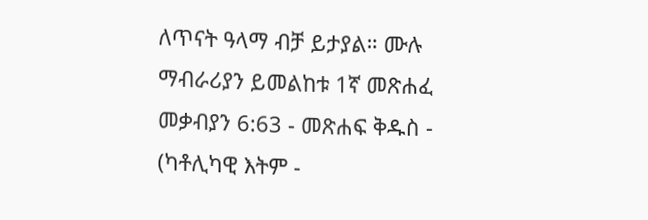ለጥናት ዓላማ ብቻ ይታያል። ሙሉ ማብራሪያን ይመልከቱ 1ኛ መጽሐፈ መቃብያን 6:63 - መጽሐፍ ቅዱስ - (ካቶሊካዊ እትም -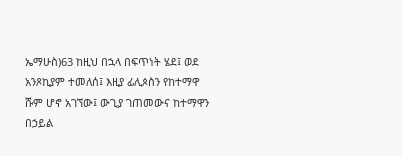ኤማሁስ)63 ከዚህ በኋላ በፍጥነት ሄደ፤ ወደ አንጾኪያም ተመለሰ፤ እዚያ ፊሊጶስን የከተማዋ ሹም ሆኖ አገኘው፤ ውጊያ ገጠመውና ከተማዋን በኃይል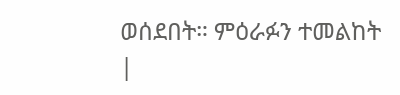ወሰደበት። ምዕራፉን ተመልከት |